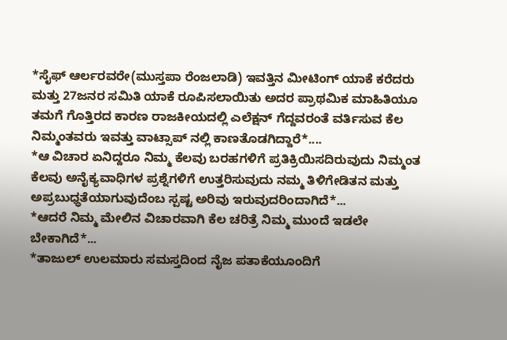*ಸೈಫ್ ಆರ್ಲರವರೇ(ಮುಸ್ತಪಾ ರೆಂಜಲಾಡಿ) ಇವತ್ತಿನ ಮೀಟಿಂಗ್ ಯಾಕೆ ಕರೆದರು ಮತ್ತು 27ಜನರ ಸಮಿತಿ ಯಾಕೆ ರೂಪಿಸಲಾಯಿತು ಅದರ ಪ್ರಾಥಮಿಕ ಮಾಹಿತಿಯೂ ತಮಗೆ ಗೊತ್ತಿರದ ಕಾರಣ ರಾಜಕೀಯದಲ್ಲಿ ಎಲೆಕ್ಷನ್ ಗೆದ್ದವರಂತೆ ವರ್ತಿಸುವ ಕೆಲ ನಿಮ್ಮಂತವರು ಇವತ್ತು ವಾಟ್ಸಾಪ್ ನಲ್ಲಿ ಕಾಣತೊಡಗಿದ್ದಾರೆ*....
*ಆ ವಿಚಾರ ಏನಿದ್ದರೂ ನಿಮ್ಮ ಕೆಲವು ಬರಹಗಳಿಗೆ ಪ್ರತಿಕ್ರಿಯಿಸದಿರುವುದು ನಿಮ್ಮಂತ ಕೆಲವು ಅನೈಕ್ಯವಾಧಿಗಳ ಪ್ರಶ್ನೆಗಳಿಗೆ ಉತ್ತರಿಸುವುದು ನಮ್ಮ ತಿಳಿಗೇಡಿತನ ಮತ್ತು ಅಪ್ರಬುಧ್ಧತೆಯಾಗುವುದೆಂಬ ಸ್ಪಷ್ಟ ಅರಿವು ಇರುವುದರಿಂದಾಗಿದೆ*...
*ಆದರೆ ನಿಮ್ಮ ಮೇಲಿನ ವಿಚಾರವಾಗಿ ಕೆಲ ಚರಿತ್ರೆ ನಿಮ್ಮ ಮುಂದೆ ಇಡಲೇ ಬೇಕಾಗಿದೆ*...
*ತಾಜುಲ್ ಉಲಮಾರು ಸಮಸ್ತದಿಂದ ನೈಜ ಪತಾಕೆಯೂಂದಿಗೆ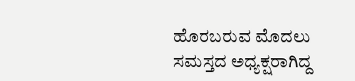ಹೊರಬರುವ ಮೊದಲು ಸಮಸ್ತದ ಅಧ್ಯಕ್ಷರಾಗಿದ್ದ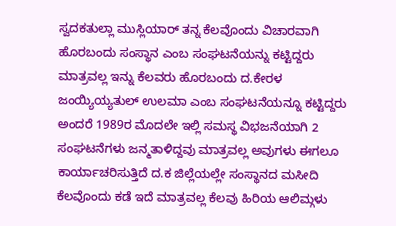ಸ್ವದಕತುಲ್ಲಾ ಮುಸ್ಲಿಯಾರ್ ತನ್ನ ಕೆಲವೊಂದು ವಿಚಾರವಾಗಿ ಹೊರಬಂದು ಸಂಸ್ಥಾನ ಎಂಬ ಸಂಘಟನೆಯನ್ನು ಕಟ್ಟಿದ್ದರು ಮಾತ್ರವಲ್ಲ ಇನ್ನು ಕೆಲವರು ಹೊರಬಂದು ದ.ಕೇರಳ ಜಂಯ್ಯಿಯ್ಯತುಲ್ ಉಲಮಾ ಎಂಬ ಸಂಘಟನೆಯನ್ನೂ ಕಟ್ಟಿದ್ದರು ಅಂದರೆ 1989ರ ಮೊದಲೇ ಇಲ್ಲಿ ಸಮಸ್ಥ ವಿಭಜನೆಯಾಗಿ 2 ಸಂಘಟನೆಗಳು ಜನ್ಮತಾಳಿದ್ದವು ಮಾತ್ರವಲ್ಲ ಅವುಗಳು ಈಗಲೂ ಕಾರ್ಯಾಚರಿಸುತ್ತಿದೆ ದ.ಕ ಜಿಲ್ಲೆಯಲ್ಲೇ ಸಂಸ್ಥಾನದ ಮಸೀದಿ ಕೆಲವೊಂದು ಕಡೆ ಇದೆ ಮಾತ್ರವಲ್ಲ ಕೆಲವು ಹಿರಿಯ ಆಲಿಮ್ಗಳು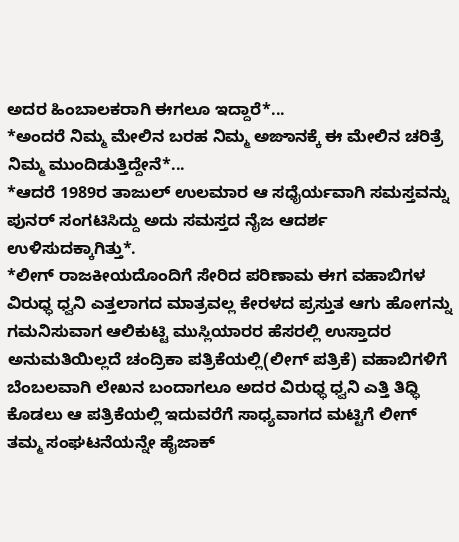ಅದರ ಹಿಂಬಾಲಕರಾಗಿ ಈಗಲೂ ಇದ್ದಾರೆ*...
*ಅಂದರೆ ನಿಮ್ಮ ಮೇಲಿನ ಬರಹ ನಿಮ್ಮ ಅಙಾನಕ್ಕೆ ಈ ಮೇಲಿನ ಚರಿತ್ರೆ ನಿಮ್ಮ ಮುಂದಿಡುತ್ತಿದ್ದೇನೆ*...
*ಆದರೆ 1989ರ ತಾಜುಲ್ ಉಲಮಾರ ಆ ಸಧೈರ್ಯವಾಗಿ ಸಮಸ್ತವನ್ನು ಪುನರ್ ಸಂಗಟಿಸಿದ್ದು ಅದು ಸಮಸ್ತದ ನೈಜ ಆದರ್ಶ ಉಳಿಸುದಕ್ಕಾಗಿತ್ತು*.
*ಲೀಗ್ ರಾಜಕೀಯದೊಂದಿಗೆ ಸೇರಿದ ಪರಿಣಾಮ ಈಗ ವಹಾಬಿಗಳ ವಿರುಧ್ಧ ಧ್ವನಿ ಎತ್ತಲಾಗದ ಮಾತ್ರವಲ್ಲ ಕೇರಳದ ಪ್ರಸ್ತುತ ಆಗು ಹೋಗನ್ನು ಗಮನಿಸುವಾಗ ಆಲಿಕುಟ್ಟಿ ಮುಸ್ಲಿಯಾರರ ಹೆಸರಲ್ಲಿ ಉಸ್ತಾದರ ಅನುಮತಿಯಿಲ್ಲದೆ ಚಂದ್ರಿಕಾ ಪತ್ರಿಕೆಯಲ್ಲಿ(ಲೀಗ್ ಪತ್ರಿಕೆ) ವಹಾಬಿಗಳಿಗೆ ಬೆಂಬಲವಾಗಿ ಲೇಖನ ಬಂದಾಗಲೂ ಅದರ ವಿರುಧ್ಧ ಧ್ವನಿ ಎತ್ತಿ ತಿಧ್ಧಿ ಕೊಡಲು ಆ ಪತ್ರಿಕೆಯಲ್ಲಿ ಇದುವರೆಗೆ ಸಾಧ್ಯವಾಗದ ಮಟ್ಟಿಗೆ ಲೀಗ್ ತಮ್ಮ ಸಂಘಟನೆಯನ್ನೇ ಹೈಜಾಕ್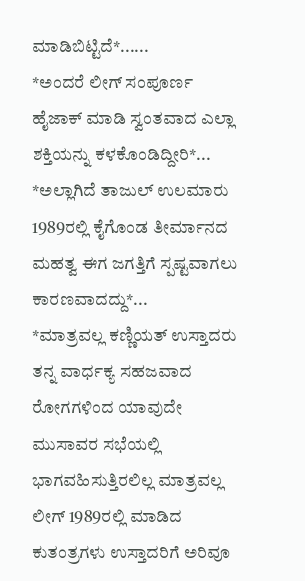ಮಾಡಿಬಿಟ್ಟಿದೆ*......
*ಅಂದರೆ ಲೀಗ್ ಸಂಪೂರ್ಣ ಹೈಜಾಕ್ ಮಾಡಿ ಸ್ವಂತವಾದ ಎಲ್ಲಾ ಶಕ್ತಿಯನ್ನು ಕಳಕೊಂಡಿದ್ದೀರಿ*...
*ಅಲ್ಲಾಗಿದೆ ತಾಜುಲ್ ಉಲಮಾರು 1989ರಲ್ಲಿ ಕೈಗೊಂಡ ತೀರ್ಮಾನದ ಮಹತ್ವ ಈಗ ಜಗತ್ತಿಗೆ ಸ್ಪಷ್ಟವಾಗಲು ಕಾರಣವಾದದ್ದು*...
*ಮಾತ್ರವಲ್ಲ ಕಣ್ಣಿಯತ್ ಉಸ್ತಾದರು ತನ್ನ ವಾರ್ಧಕ್ಯ ಸಹಜವಾದ ರೋಗಗಳಿಂದ ಯಾವುದೇ ಮುಸಾವರ ಸಭೆಯಲ್ಲಿ ಭಾಗವಹಿಸುತ್ತಿರಲಿಲ್ಲ ಮಾತ್ರವಲ್ಲ ಲೀಗ್ 1989ರಲ್ಲಿ ಮಾಡಿದ ಕುತಂತ್ರಗಳು ಉಸ್ತಾದರಿಗೆ ಅರಿವೂ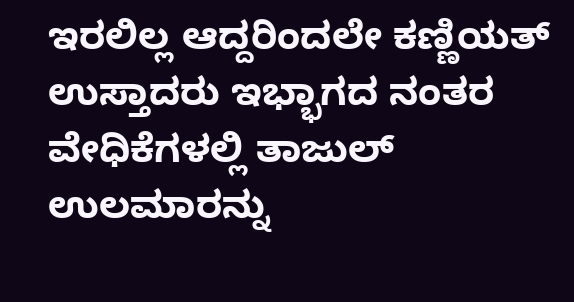ಇರಲಿಲ್ಲ ಆದ್ದರಿಂದಲೇ ಕಣ್ಣಿಯತ್ ಉಸ್ತಾದರು ಇಭ್ಭಾಗದ ನಂತರ ವೇಧಿಕೆಗಳಲ್ಲಿ ತಾಜುಲ್ ಉಲಮಾರನ್ನು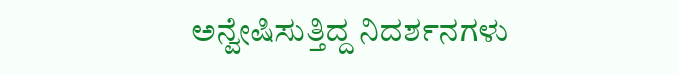ಅನ್ವೇಷಿಸುತ್ತಿದ್ದ ನಿದರ್ಶನಗಳು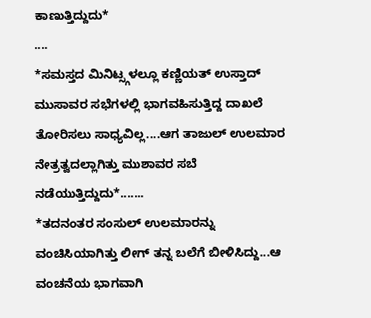ಕಾಣುತ್ತಿದ್ದುದು*
....
*ಸಮಸ್ತದ ಮಿನಿಟ್ಸ್ಗಳಲ್ಲೂ ಕಣ್ಣಿಯತ್ ಉಸ್ತಾದ್ ಮುಸಾವರ ಸಭೆಗಳಲ್ಲಿ ಭಾಗವಹಿಸುತ್ತಿದ್ದ ದಾಖಲೆ ತೋರಿಸಲು ಸಾಧ್ಯವಿಲ್ಲ....ಆಗ ತಾಜುಲ್ ಉಲಮಾರ ನೇತ್ರತ್ವದಲ್ಲಾಗಿತ್ತು ಮುಶಾವರ ಸಬೆ ನಡೆಯುತ್ತಿದ್ದುದು*.......
*ತದನಂತರ ಸಂಸುಲ್ ಉಲಮಾರನ್ನು ವಂಚಿಸಿಯಾಗಿತ್ತು ಲೀಗ್ ತನ್ನ ಬಲೆಗೆ ಬೀಳಿಸಿದ್ದು...ಆ ವಂಚನೆಯ ಭಾಗವಾಗಿ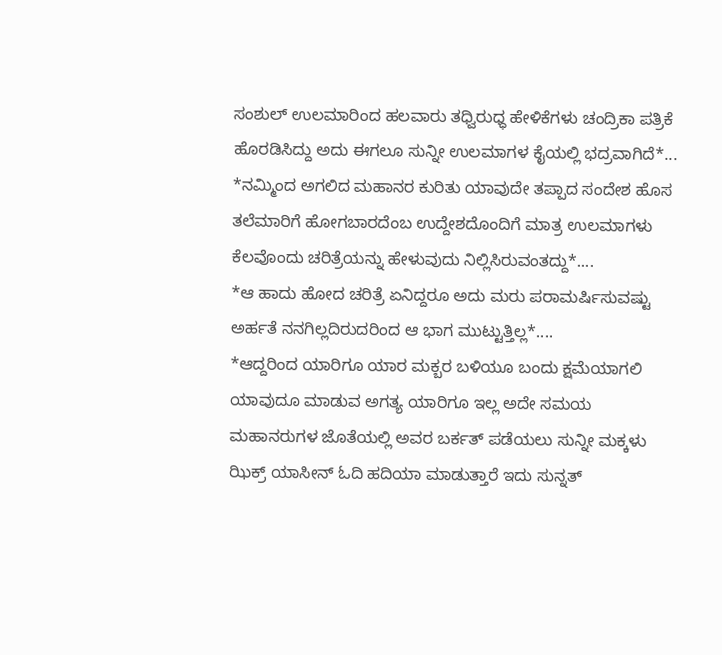ಸಂಶುಲ್ ಉಲಮಾರಿಂದ ಹಲವಾರು ತಧ್ವಿರುಧ್ಧ ಹೇಳಿಕೆಗಳು ಚಂದ್ರಿಕಾ ಪತ್ರಿಕೆ ಹೊರಡಿಸಿದ್ದು ಅದು ಈಗಲೂ ಸುನ್ನೀ ಉಲಮಾಗಳ ಕೈಯಲ್ಲಿ ಭದ್ರವಾಗಿದೆ*...
*ನಮ್ಮಿಂದ ಅಗಲಿದ ಮಹಾನರ ಕುರಿತು ಯಾವುದೇ ತಪ್ಪಾದ ಸಂದೇಶ ಹೊಸ ತಲೆಮಾರಿಗೆ ಹೋಗಬಾರದೆಂಬ ಉದ್ದೇಶದೊಂದಿಗೆ ಮಾತ್ರ ಉಲಮಾಗಳು ಕೆಲವೊಂದು ಚರಿತ್ರೆಯನ್ನು ಹೇಳುವುದು ನಿಲ್ಲಿಸಿರುವಂತದ್ದು*....
*ಆ ಹಾದು ಹೋದ ಚರಿತ್ರೆ ಏನಿದ್ದರೂ ಅದು ಮರು ಪರಾಮರ್ಷಿಸುವಷ್ಟು ಅರ್ಹತೆ ನನಗಿಲ್ಲದಿರುದರಿಂದ ಆ ಭಾಗ ಮುಟ್ಟುತ್ತಿಲ್ಲ*....
*ಆದ್ದರಿಂದ ಯಾರಿಗೂ ಯಾರ ಮಕ್ಬರ ಬಳಿಯೂ ಬಂದು ಕ್ಷಮೆಯಾಗಲಿ ಯಾವುದೂ ಮಾಡುವ ಅಗತ್ಯ ಯಾರಿಗೂ ಇಲ್ಲ ಅದೇ ಸಮಯ ಮಹಾನರುಗಳ ಜೊತೆಯಲ್ಲಿ ಅವರ ಬರ್ಕತ್ ಪಡೆಯಲು ಸುನ್ನೀ ಮಕ್ಕಳು ಝಿಕ್ರ್ ಯಾಸೀನ್ ಓದಿ ಹದಿಯಾ ಮಾಡುತ್ತಾರೆ ಇದು ಸುನ್ನತ್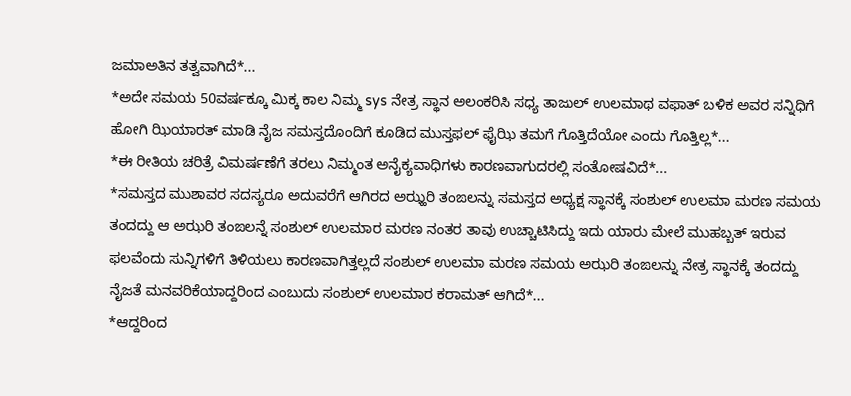ಜಮಾಅತಿನ ತತ್ವವಾಗಿದೆ*...
*ಅದೇ ಸಮಯ 50ವರ್ಷಕ್ಕೂ ಮಿಕ್ಕ ಕಾಲ ನಿಮ್ಮ sys ನೇತ್ರ ಸ್ಥಾನ ಅಲಂಕರಿಸಿ ಸಧ್ಯ ತಾಜುಲ್ ಉಲಮಾಥ ವಫಾತ್ ಬಳಿಕ ಅವರ ಸನ್ನಿಧಿಗೆ ಹೋಗಿ ಝಿಯಾರತ್ ಮಾಡಿ ನೈಜ ಸಮಸ್ತದೊಂದಿಗೆ ಕೂಡಿದ ಮುಸ್ತಫಲ್ ಫೈಝಿ ತಮಗೆ ಗೊತ್ತಿದೆಯೋ ಎಂದು ಗೊತ್ತಿಲ್ಲ*...
*ಈ ರೀತಿಯ ಚರಿತ್ರೆ ವಿಮರ್ಷಣೆಗೆ ತರಲು ನಿಮ್ಮಂತ ಅನೈಕ್ಯವಾಧಿಗಳು ಕಾರಣವಾಗುದರಲ್ಲಿ ಸಂತೋಷವಿದೆ*...
*ಸಮಸ್ತದ ಮುಶಾವರ ಸದಸ್ಯರೂ ಅದುವರೆಗೆ ಆಗಿರದ ಅಝ್ಹರಿ ತಂಙಲನ್ನು ಸಮಸ್ತದ ಅಧ್ಯಕ್ಷ ಸ್ಥಾನಕ್ಕೆ ಸಂಶುಲ್ ಉಲಮಾ ಮರಣ ಸಮಯ ತಂದದ್ದು ಆ ಅಝರಿ ತಂಙಲನ್ನೆ ಸಂಶುಲ್ ಉಲಮಾರ ಮರಣ ನಂತರ ತಾವು ಉಚ್ಚಾಟಿಸಿದ್ದು ಇದು ಯಾರು ಮೇಲೆ ಮುಹಬ್ಬತ್ ಇರುವ ಫಲವೆಂದು ಸುನ್ನಿಗಳಿಗೆ ತಿಳಿಯಲು ಕಾರಣವಾಗಿತ್ತಲ್ಲದೆ ಸಂಶುಲ್ ಉಲಮಾ ಮರಣ ಸಮಯ ಅಝರಿ ತಂಙಲನ್ನು ನೇತ್ರ ಸ್ಥಾನಕ್ಕೆ ತಂದದ್ದು ನೈಜತೆ ಮನವರಿಕೆಯಾದ್ದರಿಂದ ಎಂಬುದು ಸಂಶುಲ್ ಉಲಮಾರ ಕರಾಮತ್ ಆಗಿದೆ*...
*ಆದ್ದರಿಂದ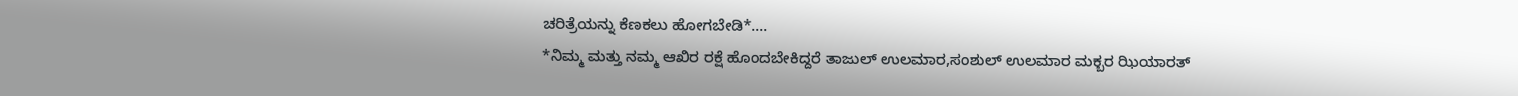ಚರಿತ್ರೆಯನ್ನು ಕೆಣಕಲು ಹೋಗಬೇಡಿ*....
*ನಿಮ್ಮ ಮತ್ತು ನಮ್ಮ ಆಖಿರ ರಕ್ಷೆ ಹೊಂದಬೇಕಿದ್ದರೆ ತಾಜುಲ್ ಉಲಮಾರ,ಸಂಶುಲ್ ಉಲಮಾರ ಮಕ್ಬರ ಝಿಯಾರತ್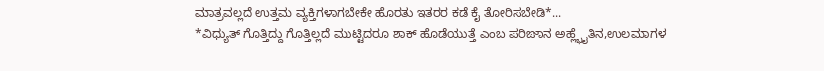ಮಾತ್ರವಲ್ಲದೆ ಉತ್ತಮ ವ್ಯಕ್ತಿಗಳಾಗಬೇಕೇ ಹೊರತು ಇತರರ ಕಡೆ ಕೈ ತೋರಿಸಬೇಡಿ*...
*ವಿಧ್ಯುತ್ ಗೊತ್ತಿದ್ದು ಗೊತ್ತಿಲ್ಲದೆ ಮುಟ್ಟಿದರೂ ಶಾಕ್ ಹೊಡೆಯುತ್ತೆ ಎಂಬ ಪರಿಙಾನ ಅಹ್ಲ್ಭೈತಿನ,ಉಲಮಾಗಳ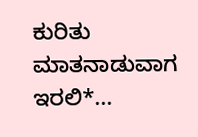ಕುರಿತು ಮಾತನಾಡುವಾಗ ಇರಲಿ*...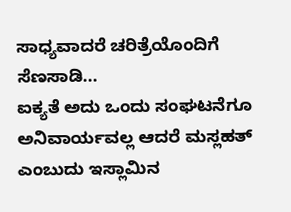ಸಾಧ್ಯವಾದರೆ ಚರಿತ್ರೆಯೊಂದಿಗೆ ಸೆಣಸಾಡಿ...
ಐಕ್ಯತೆ ಅದು ಒಂದು ಸಂಘಟನೆಗೂ ಅನಿವಾರ್ಯವಲ್ಲ ಆದರೆ ಮಸ್ಲಹತ್ ಎಂಬುದು ಇಸ್ಲಾಮಿನ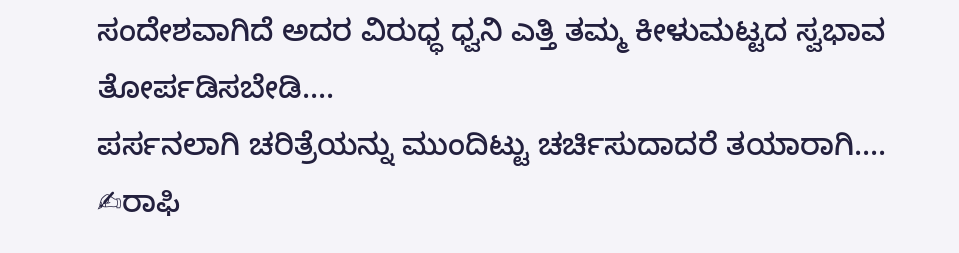ಸಂದೇಶವಾಗಿದೆ ಅದರ ವಿರುಧ್ಧ ಧ್ವನಿ ಎತ್ತಿ ತಮ್ಮ ಕೀಳುಮಟ್ಟದ ಸ್ವಭಾವ ತೋರ್ಪಡಿಸಬೇಡಿ....
ಪರ್ಸನಲಾಗಿ ಚರಿತ್ರೆಯನ್ನು ಮುಂದಿಟ್ಟು ಚರ್ಚಿಸುದಾದರೆ ತಯಾರಾಗಿ....
✍ರಾಫಿ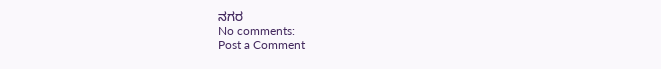ನಗರ
No comments:
Post a Comment